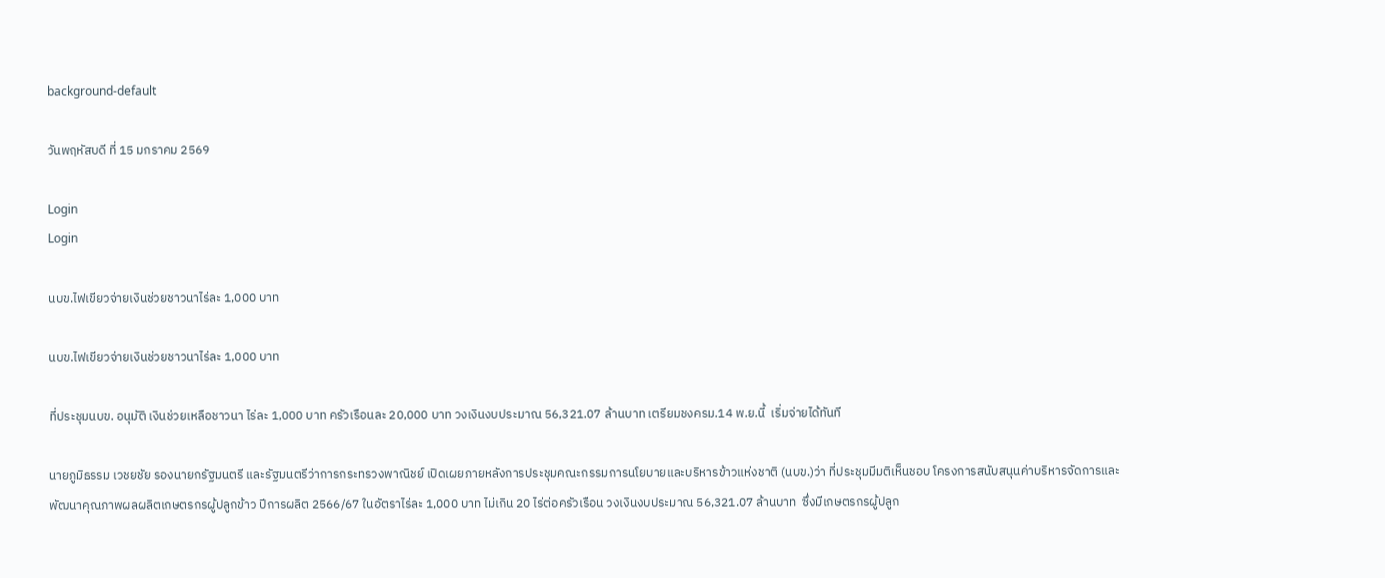background-default

วันพฤหัสบดี ที่ 15 มกราคม 2569

Login
Login

นบข.ไฟเขียวจ่ายเงินช่วยชาวนาไร่ละ 1,000 บาท

นบข.ไฟเขียวจ่ายเงินช่วยชาวนาไร่ละ 1,000 บาท

ที่ประชุมนบข. อนุมัติ เงินช่วยเหลือชาวนา ไร่ละ 1,000 บาท ครัวเรือนละ 20,000 บาท วงเงินงบประมาณ 56,321.07 ล้านบาท เตรียมชงครม.14 พ.ย.นี้  เริ่มจ่ายได้ทันที

นายภูมิธรรม เวชยชัย รองนายกรัฐมนตรี และรัฐมนตรีว่าการกระทรวงพาณิชย์ เปิดเผยภายหลังการประชุมคณะกรรมการนโยบายและบริหารข้าวแห่งชาติ (นบข.)ว่า ที่ประชุมมีมติเห็นชอบ โครงการสนับสนุนค่าบริหารจัดการและพัฒนาคุณภาพผลผลิตเกษตรกรผู้ปลูกข้าว ปีการผลิต 2566/67 ในอัตราไร่ละ 1,000 บาท ไม่เกิน 20 ไร่ต่อครัวเรือน วงเงินงบประมาณ 56,321.07 ล้านบาท  ซึ่งมีเกษตรกรผู้ปลูก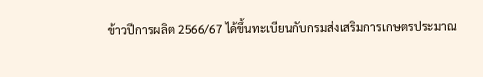ข้าวปีการผลิต 2566/67 ได้ขึ้นทะเบียนกับกรมส่งเสริมการเกษตรประมาณ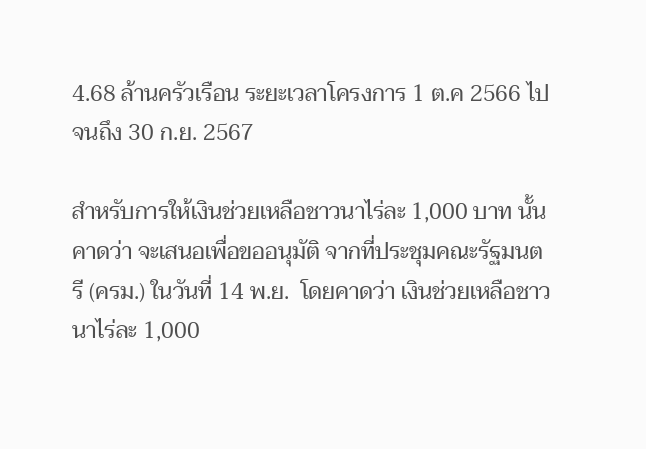4.68 ล้านครัวเรือน ระยะเวลาโครงการ 1 ต.ค 2566 ไปจนถึง 30 ก.ย. 2567

สำหรับการให้เงินช่วยเหลือชาวนาไร่ละ 1,000 บาท นั้น คาดว่า จะเสนอเพื่อขออนุมัติ จากที่ประชุมคณะรัฐมนตรี (ครม.) ในวันที่ 14 พ.ย.  โดยคาดว่า เงินช่วยเหลือชาวนาไร่ละ 1,000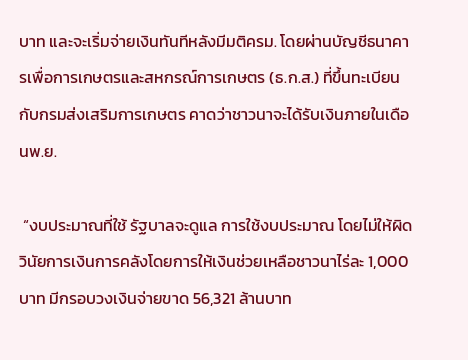บาท และจะเริ่มจ่ายเงินทันทีหลังมีมติครม. โดยผ่านบัญชีธนาคารเพื่อการเกษตรและสหกรณ์การเกษตร (ธ.ก.ส.) ที่ขึ้นทะเบียนกับกรมส่งเสริมการเกษตร คาดว่าชาวนาจะได้รับเงินภายในเดือนพ.ย.

 “งบประมาณที่ใช้ รัฐบาลจะดูแล การใช้งบประมาณ โดยไม่ให้ผิดวินัยการเงินการคลังโดยการให้เงินช่วยเหลือชาวนาไร่ละ 1,000 บาท มีกรอบวงเงินจ่ายขาด 56,321 ล้านบาท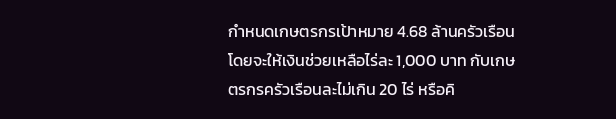กำหนดเกษตรกรเป้าหมาย 4.68 ล้านครัวเรือน โดยจะให้เงินช่วยเหลือไร่ละ 1,000 บาท กับเกษตรกรครัวเรือนละไม่เกิน 20 ไร่ หรือคิ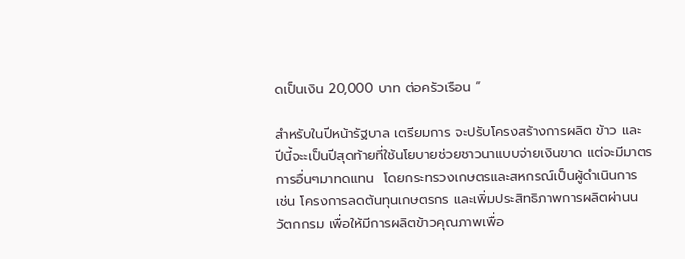ดเป็นเงิน 20,000 บาท ต่อครัวเรือน “

สำหรับในปีหน้ารัฐบาล เตรียมการ จะปรับโครงสร้างการผลิต ข้าว และ ปีนี้จะะเป็นปีสุดท้ายที่ใช้นโยบายช่วยชาวนาแบบจ่ายเงินขาด แต่จะมีมาตรการอื่นๆมาทดแทน  โดยกระทรวงเกษตรและสหกรณ์เป็นผู้ดำเนินการ เช่น โครงการลดต้นทุนเกษตรกร และเพิ่มประสิทธิภาพการผลิตผ่านนวัตกกรม เพื่อให้มีการผลิตข้าวคุณภาพเพื่อ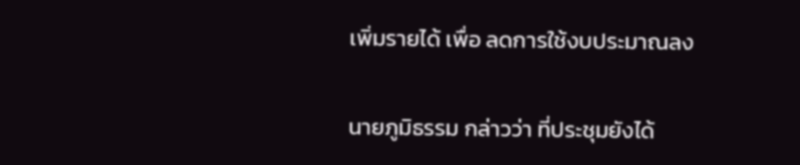เพิ่มรายได้ เพื่อ ลดการใช้งบประมาณลง

นายภูมิธรรม กล่าวว่า ที่ประชุมยังได้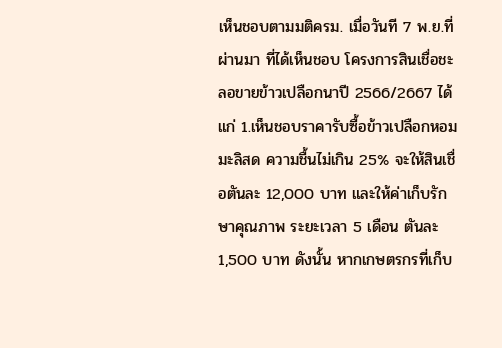เห็นชอบตามมติครม. เมื่อวันที 7 พ.ย.ที่ผ่านมา ที่ได้เห็นชอบ โครงการสินเชื่อชะลอขายข้าวเปลือกนาปี 2566/2667 ได้แก่ 1.เห็นชอบราคารับซื้อข้าวเปลือกหอมมะลิสด ความชื้นไม่เกิน 25% จะให้สินเชื่อตันละ 12,000 บาท และให้ค่าเก็บรักษาคุณภาพ ระยะเวลา 5 เดือน ตันละ 1,500 บาท ดังนั้น หากเกษตรกรที่เก็บ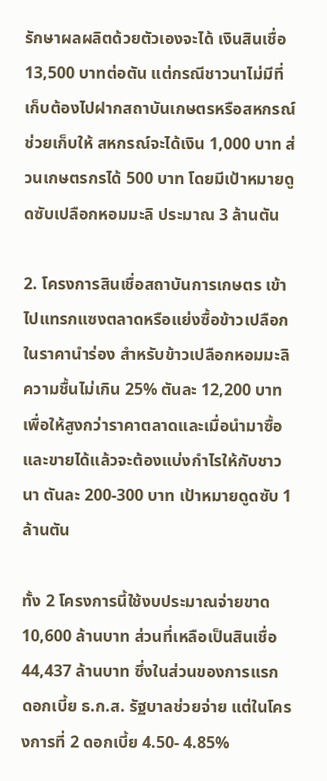รักษาผลผลิตด้วยตัวเองจะได้ เงินสินเชื่อ 13,500 บาทต่อตัน แต่กรณีชาวนาไม่มีที่เก็บต้องไปฝากสถาบันเกษตรหรือสหกรณ์ช่วยเก็บให้ สหกรณ์จะได้เงิน 1,000 บาท ส่วนเกษตรกรได้ 500 บาท โดยมีเป้าหมายดูดซับเปลือกหอมมะลิ ประมาณ 3 ล้านตัน

2. โครงการสินเชื่อสถาบันการเกษตร เข้าไปแทรกแซงตลาดหรือแย่งซื้อข้าวเปลือกในราคานำร่อง สำหรับข้าวเปลือกหอมมะลิความชื้นไม่เกิน 25% ตันละ 12,200 บาท เพื่อให้สูงกว่าราคาตลาดและเมื่อนำมาซื้อและขายได้แล้วจะต้องแบ่งกำไรให้กับชาวนา ตันละ 200-300 บาท เป้าหมายดูดซับ 1 ล้านตัน

ทั้ง 2 โครงการนี้ใช้งบประมาณจ่ายขาด 10,600 ล้านบาท ส่วนที่เหลือเป็นสินเชื่อ 44,437 ล้านบาท ซึ่งในส่วนของการแรก ดอกเบี้ย ธ.ก.ส. รัฐบาลช่วยจ่าย แต่ในโครงการที่ 2 ดอกเบี้ย 4.50- 4.85%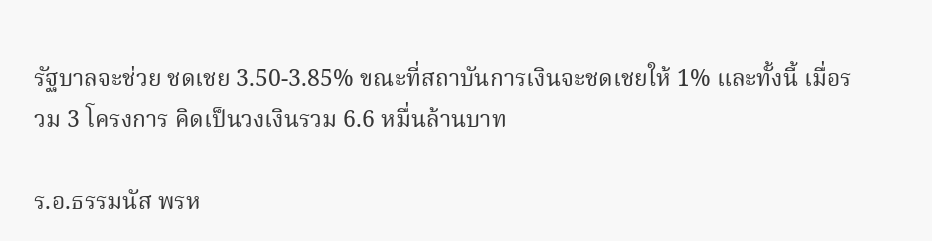รัฐบาลจะช่วย ชดเชย 3.50-3.85% ขณะที่สถาบันการเงินจะชดเชยให้ 1% และทั้งนี้ เมื่อรวม 3 โครงการ คิดเป็นวงเงินรวม 6.6 หมื่นล้านบาท

ร.อ.ธรรมนัส พรห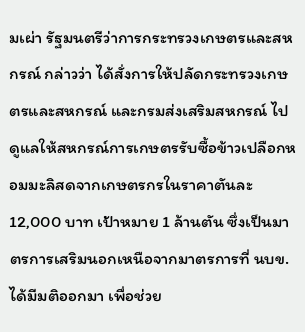มเผ่า รัฐมนตรีว่าการกระทรวงเกษตรและสหกรณ์ กล่าวว่า ได้สั่งการให้ปลัดกระทรวงเกษตรและสหกรณ์ และกรมส่งเสริมสหกรณ์ ไปดูแลให้สหกรณ์การเกษตรรับซื้อข้าวเปลือกหอมมะลิสดจากเกษตรกรในราคาตันละ 12,000 บาท เป้าหมาย 1 ล้านตัน ซึ่งเป็นมาตรการเสริมนอกเหนือจากมาตรการที่ นบข. ได้มีมติออกมา เพื่อช่วย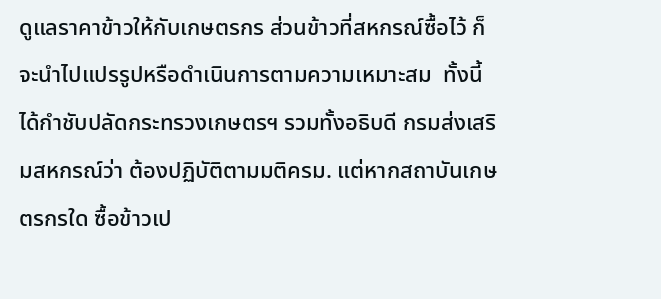ดูแลราคาข้าวให้กับเกษตรกร ส่วนข้าวที่สหกรณ์ซื้อไว้ ก็จะนำไปแปรรูปหรือดำเนินการตามความเหมาะสม  ทั้งนี้ได้กำชับปลัดกระทรวงเกษตรฯ รวมทั้งอธิบดี กรมส่งเสริมสหกรณ์ว่า ต้องปฏิบัติตามมติครม. แต่หากสถาบันเกษตรกรใด ซื้อข้าวเป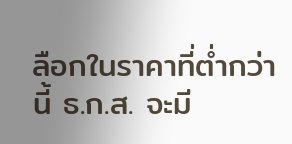ลือกในราคาที่ต่ำกว่านี้ ธ.ก.ส. จะมี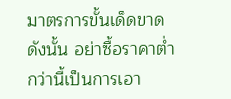มาตรการขั้นเด็ดขาดดังนั้น อย่าซื้อราคาต่ำกว่านี้เป็นการเอา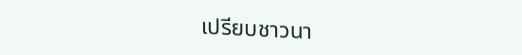เปรียบชาวนา